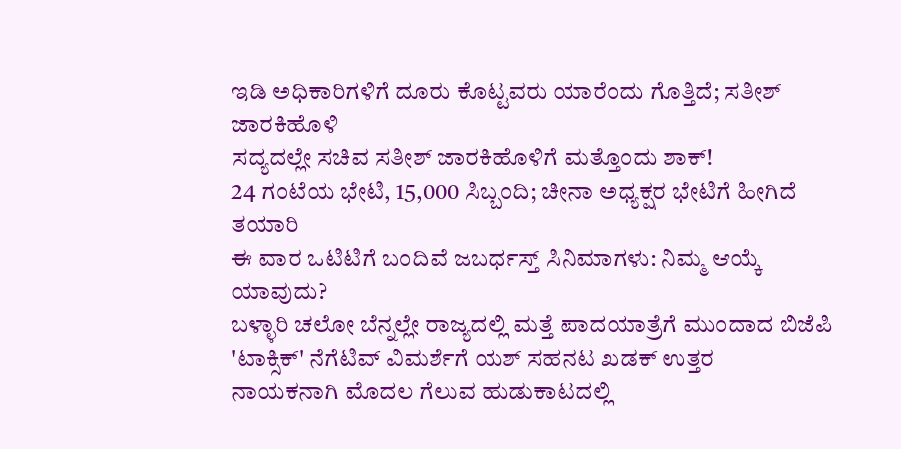ಇಡಿ ಅಧಿಕಾರಿಗಳಿಗೆ ದೂರು ಕೊಟ್ಟವರು ಯಾರೆಂದು ಗೊತ್ತಿದೆ; ಸತೀಶ್ ಜಾರಕಿಹೊಳಿ
ಸದ್ಯದಲ್ಲೇ ಸಚಿವ ಸತೀಶ್ ಜಾರಕಿಹೊಳಿಗೆ ಮತ್ತೊಂದು ಶಾಕ್!
24 ಗಂಟೆಯ ಭೇಟಿ, 15,000 ಸಿಬ್ಬಂದಿ; ಚೀನಾ ಅಧ್ಯಕ್ಷರ ಭೇಟಿಗೆ ಹೀಗಿದೆ ತಯಾರಿ
ಈ ವಾರ ಒಟಿಟಿಗೆ ಬಂದಿವೆ ಜಬರ್ಧಸ್ತ್ ಸಿನಿಮಾಗಳು: ನಿಮ್ಮ ಆಯ್ಕೆ ಯಾವುದು?
ಬಳ್ಳಾರಿ ಚಲೋ ಬೆನ್ನಲ್ಲೇ ರಾಜ್ಯದಲ್ಲಿ ಮತ್ತೆ ಪಾದಯಾತ್ರೆಗೆ ಮುಂದಾದ ಬಿಜೆಪಿ
'ಟಾಕ್ಸಿಕ್' ನೆಗೆಟಿವ್ ವಿಮರ್ಶೆಗೆ ಯಶ್ ಸಹನಟ ಖಡಕ್ ಉತ್ತರ
ನಾಯಕನಾಗಿ ಮೊದಲ ಗೆಲುವ ಹುಡುಕಾಟದಲ್ಲಿ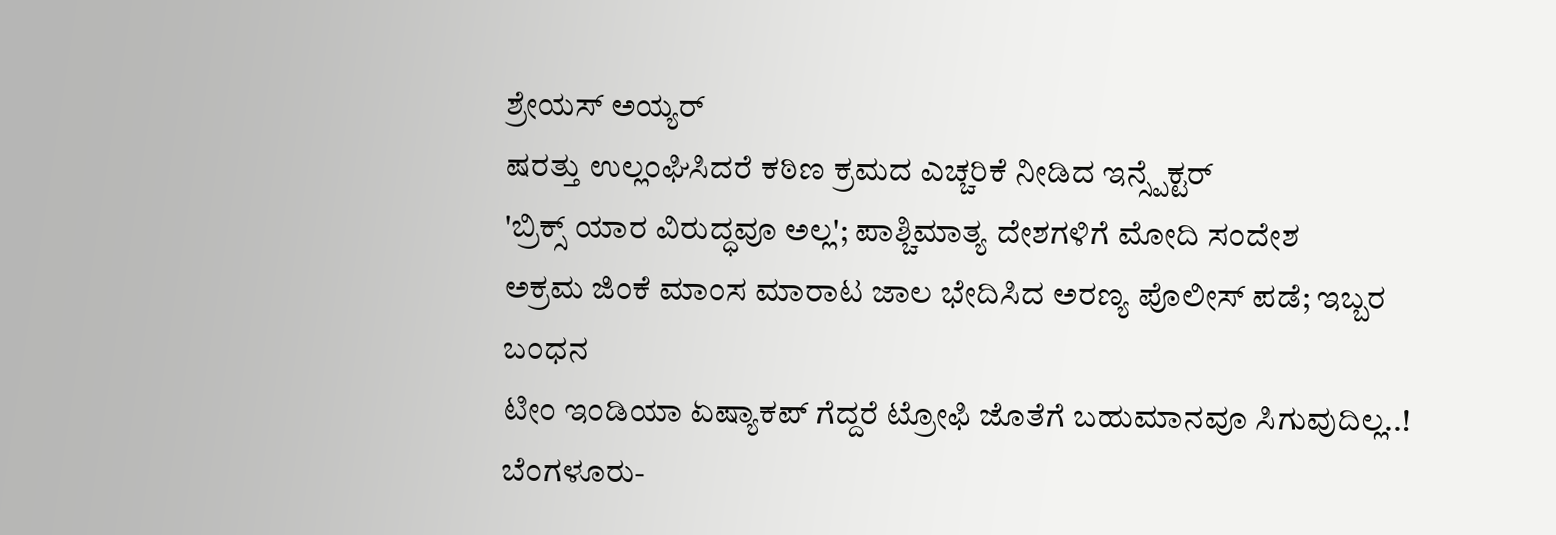ಶ್ರೇಯಸ್ ಅಯ್ಯರ್
ಷರತ್ತು ಉಲ್ಲಂಘಿಸಿದರೆ ಕಠಿಣ ಕ್ರಮದ ಎಚ್ಚರಿಕೆ ನೀಡಿದ ಇನ್ಸ್ಪೆಕ್ಟರ್
'ಬ್ರಿಕ್ಸ್ ಯಾರ ವಿರುದ್ಧವೂ ಅಲ್ಲ'; ಪಾಶ್ಚಿಮಾತ್ಯ ದೇಶಗಳಿಗೆ ಮೋದಿ ಸಂದೇಶ
ಅಕ್ರಮ ಜಿಂಕೆ ಮಾಂಸ ಮಾರಾಟ ಜಾಲ ಭೇದಿಸಿದ ಅರಣ್ಯ ಪೊಲೀಸ್ ಪಡೆ; ಇಬ್ಬರ ಬಂಧನ
ಟೀಂ ಇಂಡಿಯಾ ಏಷ್ಯಾಕಪ್ ಗೆದ್ದರೆ ಟ್ರೋಫಿ ಜೊತೆಗೆ ಬಹುಮಾನವೂ ಸಿಗುವುದಿಲ್ಲ..!
ಬೆಂಗಳೂರು-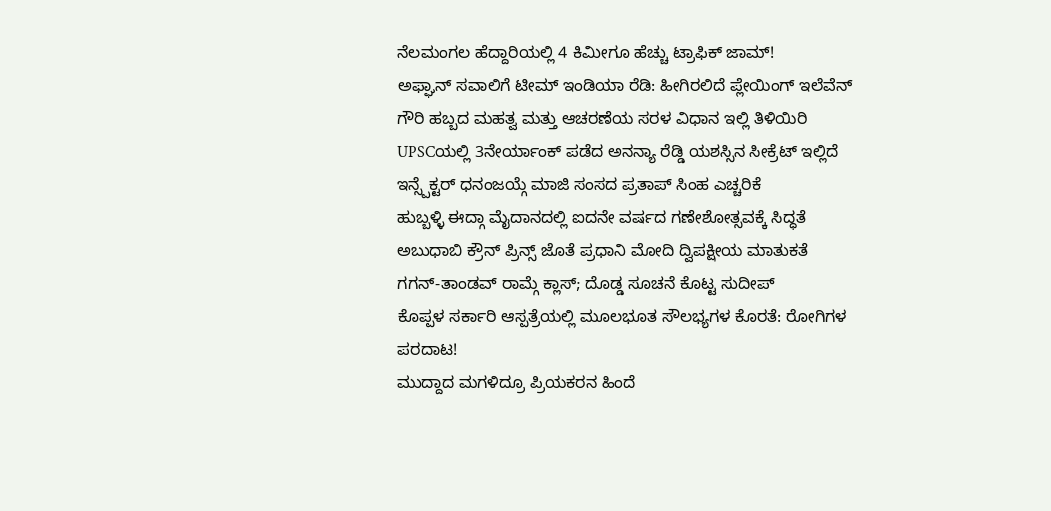ನೆಲಮಂಗಲ ಹೆದ್ದಾರಿಯಲ್ಲಿ 4 ಕಿಮೀಗೂ ಹೆಚ್ಚು ಟ್ರಾಫಿಕ್ ಜಾಮ್!
ಅಫ್ಘಾನ್ ಸವಾಲಿಗೆ ಟೀಮ್ ಇಂಡಿಯಾ ರೆಡಿ: ಹೀಗಿರಲಿದೆ ಪ್ಲೇಯಿಂಗ್ ಇಲೆವೆನ್
ಗೌರಿ ಹಬ್ಬದ ಮಹತ್ವ ಮತ್ತು ಆಚರಣೆಯ ಸರಳ ವಿಧಾನ ಇಲ್ಲಿ ತಿಳಿಯಿರಿ
UPSCಯಲ್ಲಿ 3ನೇರ್ಯಾಂಕ್ ಪಡೆದ ಅನನ್ಯಾ ರೆಡ್ಡಿ ಯಶಸ್ಸಿನ ಸೀಕ್ರೆಟ್ ಇಲ್ಲಿದೆ
ಇನ್ಸ್ಪೆಕ್ಟರ್ ಧನಂಜಯ್ಗೆ ಮಾಜಿ ಸಂಸದ ಪ್ರತಾಪ್ ಸಿಂಹ ಎಚ್ಚರಿಕೆ
ಹುಬ್ಬಳ್ಳಿ ಈದ್ಗಾ ಮೈದಾನದಲ್ಲಿ ಐದನೇ ವರ್ಷದ ಗಣೇಶೋತ್ಸವಕ್ಕೆ ಸಿದ್ಧತೆ
ಅಬುಧಾಬಿ ಕ್ರೌನ್ ಪ್ರಿನ್ಸ್ ಜೊತೆ ಪ್ರಧಾನಿ ಮೋದಿ ದ್ವಿಪಕ್ಷೀಯ ಮಾತುಕತೆ
ಗಗನ್-ತಾಂಡವ್ ರಾಮ್ಗೆ ಕ್ಲಾಸ್; ದೊಡ್ಡ ಸೂಚನೆ ಕೊಟ್ಟ ಸುದೀಪ್
ಕೊಪ್ಪಳ ಸರ್ಕಾರಿ ಆಸ್ಪತ್ರೆಯಲ್ಲಿ ಮೂಲಭೂತ ಸೌಲಭ್ಯಗಳ ಕೊರತೆ: ರೋಗಿಗಳ ಪರದಾಟ!
ಮುದ್ದಾದ ಮಗಳಿದ್ರೂ ಪ್ರಿಯಕರನ ಹಿಂದೆ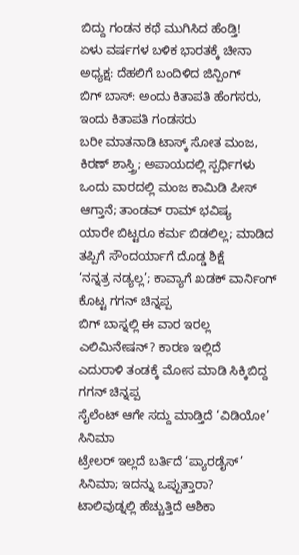ಬಿದ್ದು ಗಂಡನ ಕಥೆ ಮುಗಿಸಿದ ಹೆಂಡ್ತಿ!
ಏಳು ವರ್ಷಗಳ ಬಳಿಕ ಭಾರತಕ್ಕೆ ಚೀನಾ ಅಧ್ಯಕ್ಷ: ದೆಹಲಿಗೆ ಬಂದಿಳಿದ ಜಿನ್ಪಿಂಗ್
ಬಿಗ್ ಬಾಸ್: ಅಂದು ಕಿತಾಪತಿ ಹೆಂಗಸರು, ಇಂದು ಕಿತಾಪತಿ ಗಂಡಸರು
ಬರೀ ಮಾತನಾಡಿ ಟಾಸ್ಕ್ ಸೋತ ಮಂಜ, ಕಿರಣ್ ಶಾಸ್ತ್ರಿ; ಅಪಾಯದಲ್ಲಿ ಸ್ಪರ್ಧಿಗಳು
ಒಂದು ವಾರದಲ್ಲಿ ಮಂಜ ಕಾಮಿಡಿ ಪೀಸ್ ಆಗ್ತಾನೆ; ತಾಂಡವ್ ರಾಮ್ ಭವಿಷ್ಯ
ಯಾರೇ ಬಿಟ್ಟರೂ ಕರ್ಮ ಬಿಡಲಿಲ್ಲ; ಮಾಡಿದ ತಪ್ಪಿಗೆ ಸೌಂದರ್ಯಾಗೆ ದೊಡ್ಡ ಶಿಕ್ಷೆ
‘ನನ್ನತ್ರ ನಡ್ಯಲ್ಲ’; ಕಾವ್ಯಾಗೆ ಖಡಕ್ ವಾರ್ನಿಂಗ್ ಕೊಟ್ಟ ಗಗನ್ ಚಿನ್ನಪ್ಪ
ಬಿಗ್ ಬಾಸ್ನಲ್ಲಿ ಈ ವಾರ ಇರಲ್ಲ ಎಲಿಮಿನೇಷನ್? ಕಾರಣ ಇಲ್ಲಿದೆ
ಎದುರಾಳಿ ತಂಡಕ್ಕೆ ಮೋಸ ಮಾಡಿ ಸಿಕ್ಕಿಬಿದ್ದ ಗಗನ್ ಚಿನ್ನಪ್ಪ
ಸೈಲೆಂಟ್ ಆಗೇ ಸದ್ದು ಮಾಡ್ತಿದೆ ‘ವಿಡಿಯೋ’ ಸಿನಿಮಾ
ಟ್ರೇಲರ್ ಇಲ್ಲದೆ ಬರ್ತಿದೆ ‘ಪ್ಯಾರಡೈಸ್’ ಸಿನಿಮಾ; ಇದನ್ನು ಒಪ್ಪುತ್ತಾರಾ?
ಟಾಲಿವುಡ್ನಲ್ಲಿ ಹೆಚ್ಚುತ್ತಿದೆ ಆಶಿಕಾ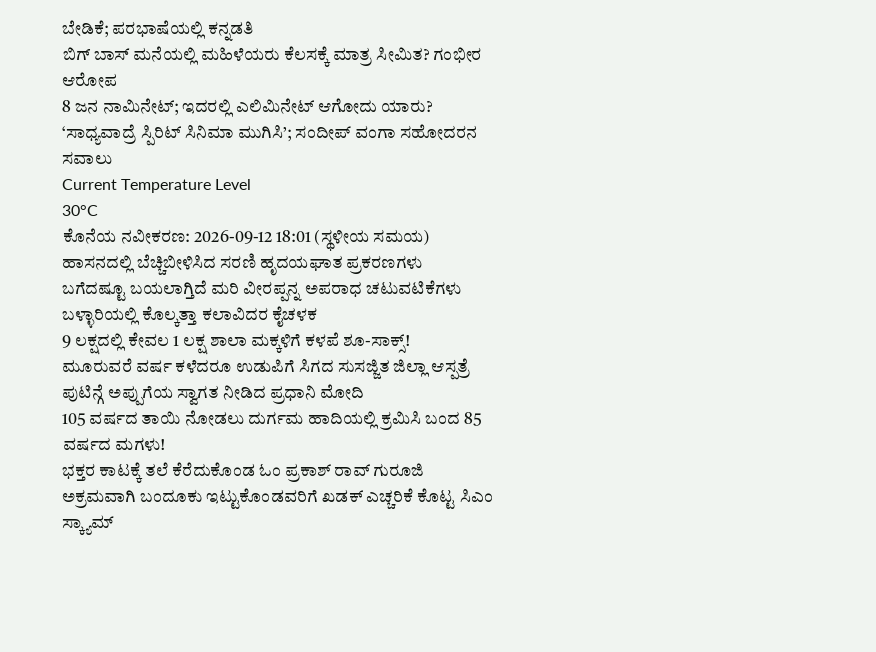ಬೇಡಿಕೆ; ಪರಭಾಷೆಯಲ್ಲಿ ಕನ್ನಡತಿ
ಬಿಗ್ ಬಾಸ್ ಮನೆಯಲ್ಲಿ ಮಹಿಳೆಯರು ಕೆಲಸಕ್ಕೆ ಮಾತ್ರ ಸೀಮಿತ? ಗಂಭೀರ ಆರೋಪ
8 ಜನ ನಾಮಿನೇಟ್; ಇದರಲ್ಲಿ ಎಲಿಮಿನೇಟ್ ಆಗೋದು ಯಾರು?
‘ಸಾಧ್ಯವಾದ್ರೆ ಸ್ಪಿರಿಟ್ ಸಿನಿಮಾ ಮುಗಿಸಿ’; ಸಂದೀಪ್ ವಂಗಾ ಸಹೋದರನ ಸವಾಲು
Current Temperature Level
30°C
ಕೊನೆಯ ನವೀಕರಣ: 2026-09-12 18:01 (ಸ್ಥಳೀಯ ಸಮಯ)
ಹಾಸನದಲ್ಲಿ ಬೆಚ್ಚಿಬೀಳಿಸಿದ ಸರಣಿ ಹೃದಯಘಾತ ಪ್ರಕರಣಗಳು
ಬಗೆದಷ್ಟೂ ಬಯಲಾಗ್ತಿದೆ ಮರಿ ವೀರಪ್ಪನ್ನ ಅಪರಾಧ ಚಟುವಟಿಕೆಗಳು
ಬಳ್ಳಾರಿಯಲ್ಲಿ ಕೊಲ್ಕತ್ತಾ ಕಲಾವಿದರ ಕೈಚಳಕ
9 ಲಕ್ಷದಲ್ಲಿ ಕೇವಲ 1 ಲಕ್ಷ ಶಾಲಾ ಮಕ್ಕಳಿಗೆ ಕಳಪೆ ಶೂ-ಸಾಕ್ಸ್!
ಮೂರುವರೆ ವರ್ಷ ಕಳೆದರೂ ಉಡುಪಿಗೆ ಸಿಗದ ಸುಸಜ್ಜಿತ ಜಿಲ್ಲಾ ಆಸ್ಪತ್ರೆ
ಪುಟಿನ್ಗೆ ಅಪ್ಪುಗೆಯ ಸ್ವಾಗತ ನೀಡಿದ ಪ್ರಧಾನಿ ಮೋದಿ
105 ವರ್ಷದ ತಾಯಿ ನೋಡಲು ದುರ್ಗಮ ಹಾದಿಯಲ್ಲಿ ಕ್ರಮಿಸಿ ಬಂದ 85 ವರ್ಷದ ಮಗಳು!
ಭಕ್ತರ ಕಾಟಕ್ಕೆ ತಲೆ ಕೆರೆದುಕೊಂಡ ಓಂ ಪ್ರಕಾಶ್ ರಾವ್ ಗುರೂಜಿ
ಅಕ್ರಮವಾಗಿ ಬಂದೂಕು ಇಟ್ಟುಕೊಂಡವರಿಗೆ ಖಡಕ್ ಎಚ್ಚರಿಕೆ ಕೊಟ್ಟ ಸಿಎಂ
ಸ್ಕ್ಯಾಮ್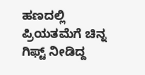ಹಣದಲ್ಲಿ ಪ್ರಿಯತಮೆಗೆ ಚಿನ್ನ ಗಿಫ್ಟ್ ನೀಡಿದ್ದ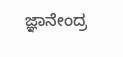ಜ್ಞಾನೇಂದ್ರ